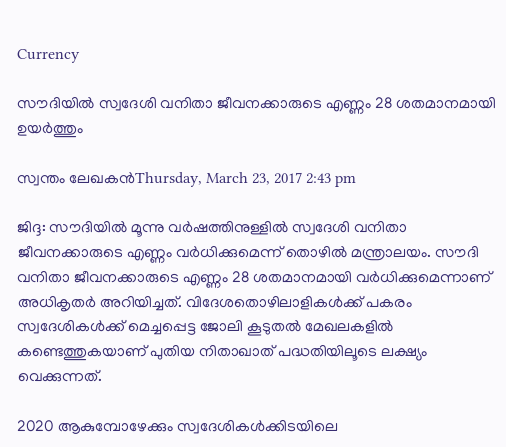Currency

സൗദിയില്‍ സ്വദേശി വനിതാ ജീവനക്കാരുടെ എണ്ണം 28 ശതമാനമായി ഉയര്‍ത്തും

സ്വന്തം ലേഖകന്‍Thursday, March 23, 2017 2:43 pm

ജിദ്ദ: സൗദിയില്‍ മൂന്നു വര്‍ഷത്തിനുള്ളില്‍ സ്വദേശി വനിതാ ജീവനക്കാരുടെ എണ്ണം വര്‍ധിക്കുമെന്ന് തൊഴില്‍ മന്ത്രാലയം. സൗദി വനിതാ ജീവനക്കാരുടെ എണ്ണം 28 ശതമാനമായി വര്‍ധിക്കുമെന്നാണ് അധികൃതര്‍ അറിയിച്ചത്. വിദേശതൊഴിലാളികള്‍ക്ക് പകരം സ്വദേശികള്‍ക്ക് മെച്ചപ്പെട്ട ജോലി കൂടുതല്‍ മേഖലകളില്‍ കണ്ടെത്തുകയാണ് പുതിയ നിതാഖാത് പദ്ധതിയിലൂടെ ലക്ഷ്യം വെക്കുന്നത്.

2020 ആകുമ്പോഴേക്കും സ്വദേശികള്‍ക്കിടയിലെ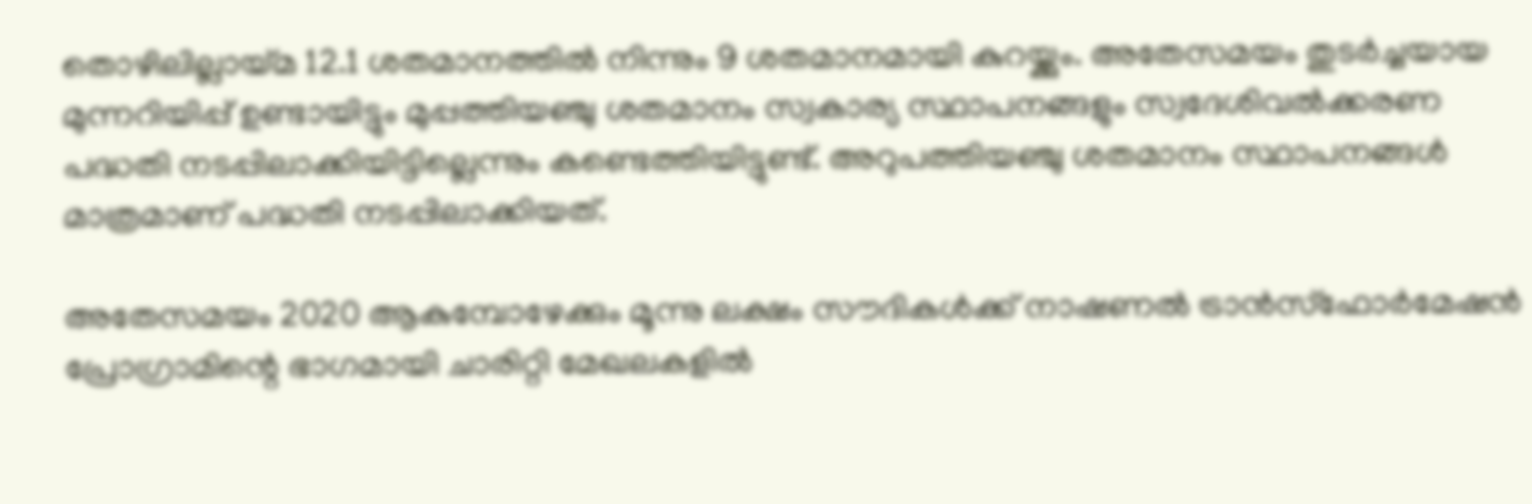തൊഴിലില്ലായ്മ 12.1 ശതമാനത്തില്‍ നിന്നും 9 ശതമാനമായി കുറയ്ക്കും. അതേസമയം തുടര്‍ച്ചയായ മുന്നറിയിപ്പ് ഉണ്ടായിട്ടും മുപ്പത്തിയഞ്ചു ശതമാനം സ്വകാര്യ സ്ഥാപനങ്ങളും സ്വദേശിവല്‍ക്കരണ പദ്ധതി നടപ്പിലാക്കിയിട്ടില്ലെന്നും കണ്ടെത്തിയിട്ടുണ്ട്. അറുപത്തിയഞ്ചു ശതമാനം സ്ഥാപനങ്ങള്‍ മാത്രമാണ് പദ്ധതി നടപ്പിലാക്കിയത്.

അതേസമയം 2020 ആകുമ്പോഴേക്കും മൂന്നു ലക്ഷം സൗദികള്‍ക്ക് നാഷണല്‍ ട്രാന്‍സ്‌ഫോര്‍മേഷന്‍ പ്രോഗ്രാമിന്റെ ഭാഗമായി ചാരിറ്റി മേഖലകളില്‍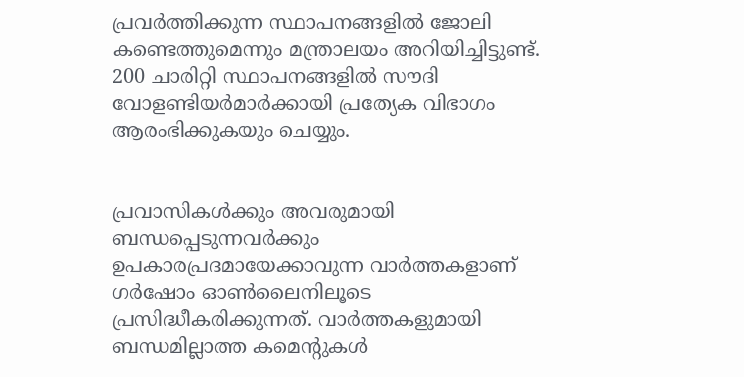പ്രവര്‍ത്തിക്കുന്ന സ്ഥാപനങ്ങളില്‍ ജോലി കണ്ടെത്തുമെന്നും മന്ത്രാലയം അറിയിച്ചിട്ടുണ്ട്. 200 ചാരിറ്റി സ്ഥാപനങ്ങളില്‍ സൗദി വോളണ്ടിയര്‍മാര്‍ക്കായി പ്രത്യേക വിഭാഗം ആരംഭിക്കുകയും ചെയ്യും.


പ്രവാസികൾക്കും അവരുമായി ബന്ധപ്പെടുന്നവർക്കും ഉപകാരപ്രദമായേക്കാവുന്ന വാർത്തകളാണ് ഗർഷോം ഓൺലൈനിലൂടെ പ്രസിദ്ധീകരിക്കുന്നത്. വാർത്തകളുമായി ബന്ധമില്ലാത്ത കമെന്റുകൾ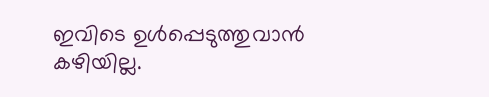ഇവിടെ ഉൾപ്പെടുത്തുവാൻ കഴിയില്ല.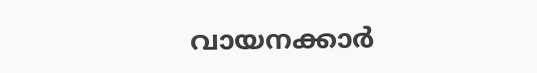വായനക്കാർ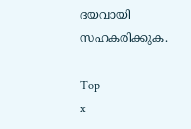ദയവായി സഹകരിക്കുക.

Top
x